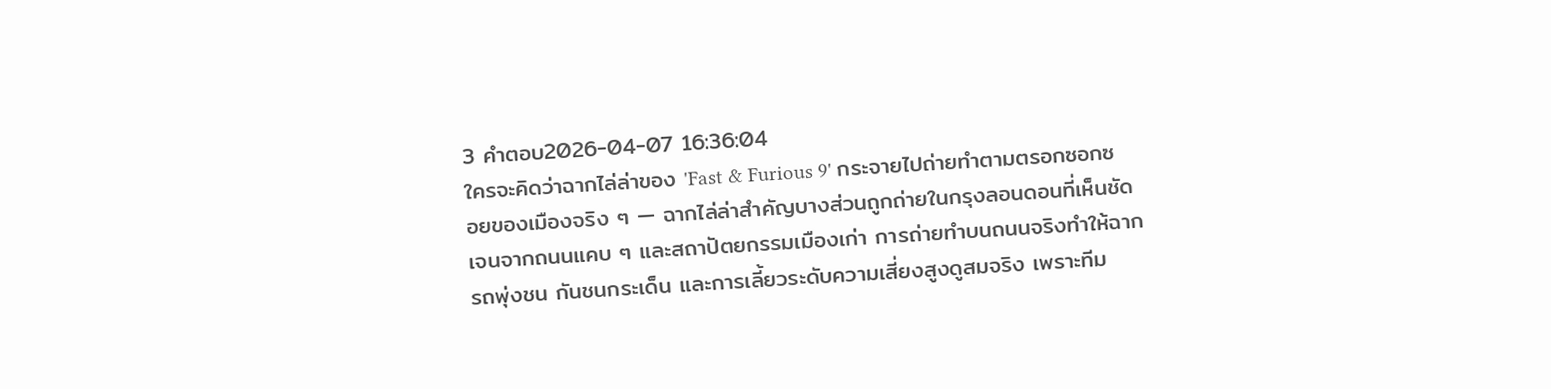3 คำตอบ2026-04-07 16:36:04
ใครจะคิดว่าฉากไล่ล่าของ 'Fast & Furious 9' กระจายไปถ่ายทำตามตรอกซอกซอยของเมืองจริง ๆ — ฉากไล่ล่าสำคัญบางส่วนถูกถ่ายในกรุงลอนดอนที่เห็นชัดเจนจากถนนแคบ ๆ และสถาปัตยกรรมเมืองเก่า การถ่ายทำบนถนนจริงทำให้ฉากรถพุ่งชน กันชนกระเด็น และการเลี้ยวระดับความเสี่ยงสูงดูสมจริง เพราะทีม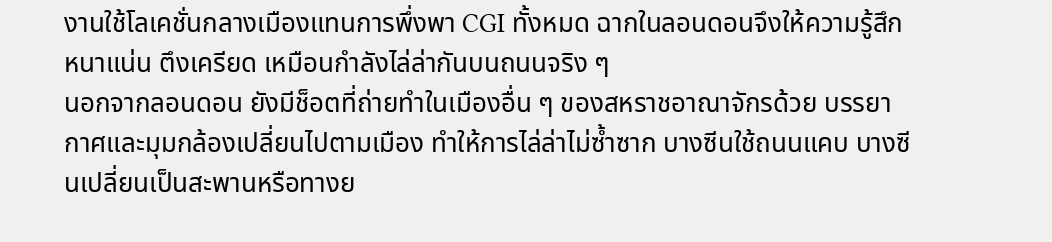งานใช้โลเคชั่นกลางเมืองแทนการพึ่งพา CGI ทั้งหมด ฉากในลอนดอนจึงให้ความรู้สึกหนาแน่น ตึงเครียด เหมือนกำลังไล่ล่ากันบนถนนจริง ๆ
นอกจากลอนดอน ยังมีช็อตที่ถ่ายทำในเมืองอื่น ๆ ของสหราชอาณาจักรด้วย บรรยากาศและมุมกล้องเปลี่ยนไปตามเมือง ทำให้การไล่ล่าไม่ซ้ำซาก บางซีนใช้ถนนแคบ บางซีนเปลี่ยนเป็นสะพานหรือทางย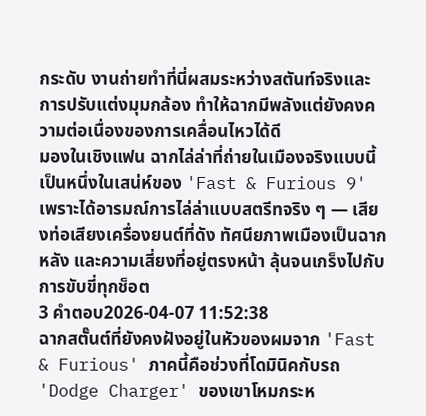กระดับ งานถ่ายทำที่นี่ผสมระหว่างสตันท์จริงและการปรับแต่งมุมกล้อง ทำให้ฉากมีพลังแต่ยังคงความต่อเนื่องของการเคลื่อนไหวได้ดี
มองในเชิงแฟน ฉากไล่ล่าที่ถ่ายในเมืองจริงแบบนี้เป็นหนึ่งในเสน่ห์ของ 'Fast & Furious 9' เพราะได้อารมณ์การไล่ล่าแบบสตรีทจริง ๆ — เสียงท่อเสียงเครื่องยนต์ที่ดัง ทัศนียภาพเมืองเป็นฉากหลัง และความเสี่ยงที่อยู่ตรงหน้า ลุ้นจนเกร็งไปกับการขับขี่ทุกช็อต
3 คำตอบ2026-04-07 11:52:38
ฉากสตั๊นต์ที่ยังคงฝังอยู่ในหัวของผมจาก 'Fast & Furious' ภาคนี้คือช่วงที่โดมินิคกับรถ 'Dodge Charger' ของเขาโหมกระห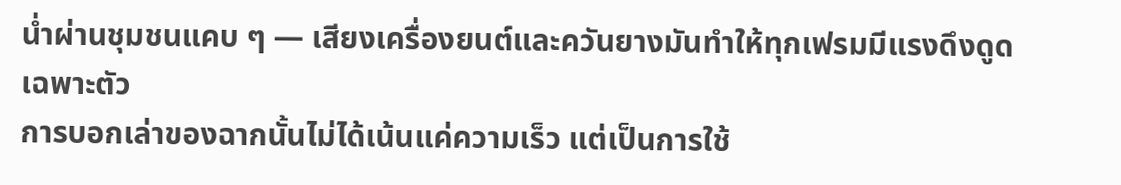น่ำผ่านชุมชนแคบ ๆ — เสียงเครื่องยนต์และควันยางมันทำให้ทุกเฟรมมีแรงดึงดูดเฉพาะตัว
การบอกเล่าของฉากนั้นไม่ได้เน้นแค่ความเร็ว แต่เป็นการใช้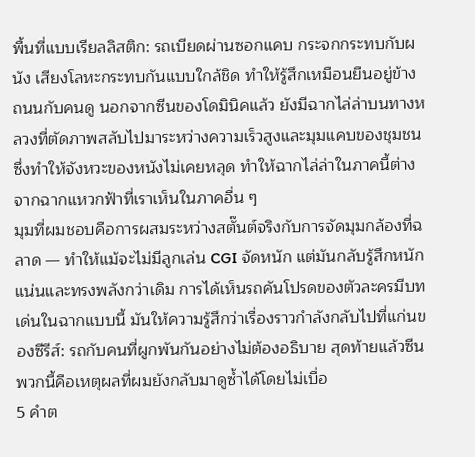พื้นที่แบบเรียลลิสติก: รถเบียดผ่านซอกแคบ กระจกกระทบกับผนัง เสียงโลหะกระทบกันแบบใกล้ชิด ทำให้รู้สึกเหมือนยืนอยู่ข้างถนนกับคนดู นอกจากซีนของโดมินิคแล้ว ยังมีฉากไล่ล่าบนทางหลวงที่ตัดภาพสลับไปมาระหว่างความเร็วสูงและมุมแคบของชุมชน ซึ่งทำให้จังหวะของหนังไม่เคยหลุด ทำให้ฉากไล่ล่าในภาคนี้ต่างจากฉากแหวกฟ้าที่เราเห็นในภาคอื่น ๆ
มุมที่ผมชอบคือการผสมระหว่างสตั๊นต์จริงกับการจัดมุมกล้องที่ฉลาด — ทำให้แม้จะไม่มีลูกเล่น CGI จัดหนัก แต่มันกลับรู้สึกหนักแน่นและทรงพลังกว่าเดิม การได้เห็นรถคันโปรดของตัวละครมีบทเด่นในฉากแบบนี้ มันให้ความรู้สึกว่าเรื่องราวกำลังกลับไปที่แก่นของซีรีส์: รถกับคนที่ผูกพันกันอย่างไม่ต้องอธิบาย สุดท้ายแล้วซีนพวกนี้คือเหตุผลที่ผมยังกลับมาดูซ้ำได้โดยไม่เบื่อ
5 คำต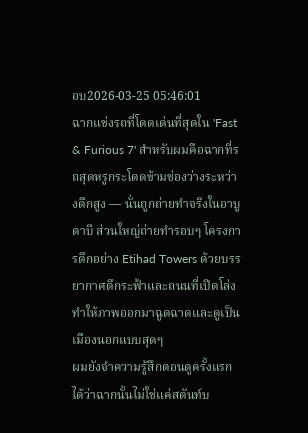อบ2026-03-25 05:46:01
ฉากแข่งรถที่โดดเด่นที่สุดใน 'Fast & Furious 7' สำหรับผมคือฉากที่รถสุดหรูกระโดดข้ามช่องว่างระหว่างตึกสูง — นั่นถูกถ่ายทำจริงในอาบูดาบี ส่วนใหญ่ถ่ายทำรอบๆ โครงการตึกอย่าง Etihad Towers ด้วยบรรยากาศตึกระฟ้าและถนนที่เปิดโล่งทำให้ภาพออกมาฉูดฉาดและดูเป็นเมืองนอกแบบสุดๆ
ผมยังจำความรู้สึกตอนดูครั้งแรกได้ว่าฉากนั้นไม่ใช่แค่สตันท์บ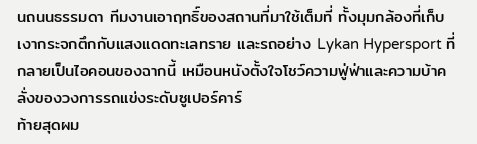นถนนธรรมดา ทีมงานเอาฤทธิ์ของสถานที่มาใช้เต็มที่ ทั้งมุมกล้องที่เก็บเงากระจกตึกกับแสงแดดทะเลทราย และรถอย่าง Lykan Hypersport ที่กลายเป็นไอคอนของฉากนี้ เหมือนหนังตั้งใจโชว์ความฟู่ฟ่าและความบ้าคลั่งของวงการรถแข่งระดับซูเปอร์คาร์
ท้ายสุดผม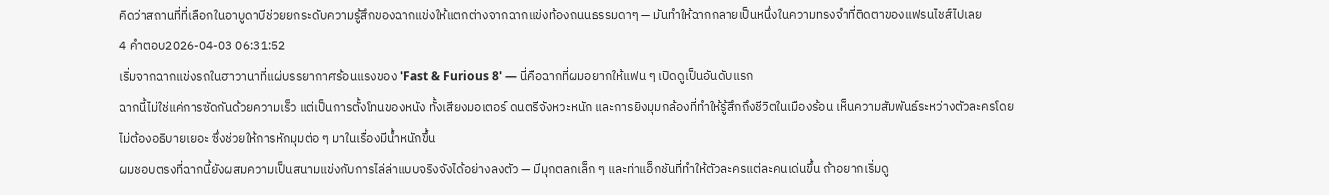คิดว่าสถานที่ที่เลือกในอาบูดาบีช่วยยกระดับความรู้สึกของฉากแข่งให้แตกต่างจากฉากแข่งท้องถนนธรรมดาๆ — มันทำให้ฉากกลายเป็นหนึ่งในความทรงจำที่ติดตาของแฟรนไชส์ไปเลย
4 คำตอบ2026-04-03 06:31:52
เริ่มจากฉากแข่งรถในฮาวานาที่แผ่บรรยากาศร้อนแรงของ 'Fast & Furious 8' — นี่คือฉากที่ผมอยากให้แฟน ๆ เปิดดูเป็นอันดับแรก
ฉากนี้ไม่ใช่แค่การซัดกันด้วยความเร็ว แต่เป็นการตั้งโทนของหนัง ทั้งเสียงมอเตอร์ ดนตรีจังหวะหนัก และการยิงมุมกล้องที่ทำให้รู้สึกถึงชีวิตในเมืองร้อน เห็นความสัมพันธ์ระหว่างตัวละครโดยไม่ต้องอธิบายเยอะ ซึ่งช่วยให้การหักมุมต่อ ๆ มาในเรื่องมีน้ำหนักขึ้น
ผมชอบตรงที่ฉากนี้ยังผสมความเป็นสนามแข่งกับการไล่ล่าแบบจริงจังได้อย่างลงตัว — มีมุกตลกเล็ก ๆ และท่าแอ็กชันที่ทำให้ตัวละครแต่ละคนเด่นขึ้น ถ้าอยากเริ่มดู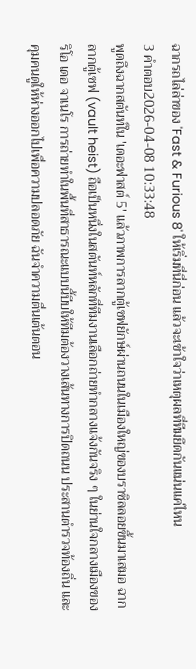ฉากรถไล่ล่าของ 'Fast & Furious 8' ให้เริ่มที่นี่ก่อน แล้วจะเข้าใจว่าเหตุผลที่ทีมยึดกันแน่นแค่ไหน
3 คำตอบ2026-04-08 10:33:48
พูดถึงฉากสตันท์ใน 'เดอะฟาสต์ 5' แล้วภาพการลากตู้เซฟยักษ์ผ่านถนนในเมืองใหญ่ของบราซิลลอยขึ้นมาเสมอ ฉากลากตู้เซฟ (vault heist) ถือเป็นหนึ่งในสตันท์หลักที่ทีมงานเลือกถ่ายทำกลางแจ้งกันจริง ๆ ในย่านใจกลางเมืองของริโอ เดอ จาเนโร การถ่ายทำในพื้นที่สาธารณะแบบนี้บีบให้ทีมต้องวางเส้นทางการปิดถนน ประสานตำรวจท้องถิ่น และคุมคนดูให้ห่างออกไปเพื่อความปลอดภัย ฉันจำความตื่นเต้นตอน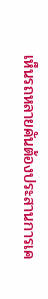เห็นรถหลายคันต้องประสานการเค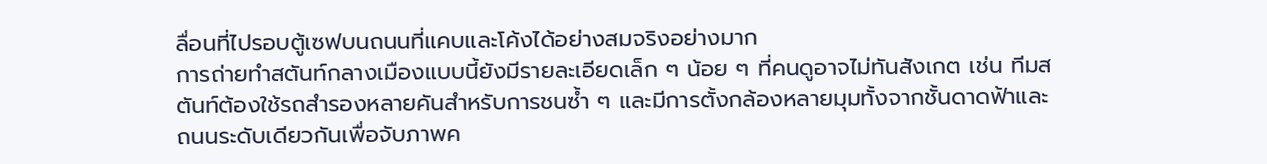ลื่อนที่ไปรอบตู้เซฟบนถนนที่แคบและโค้งได้อย่างสมจริงอย่างมาก
การถ่ายทำสตันท์กลางเมืองแบบนี้ยังมีรายละเอียดเล็ก ๆ น้อย ๆ ที่คนดูอาจไม่ทันสังเกต เช่น ทีมสตันท์ต้องใช้รถสำรองหลายคันสำหรับการชนซ้ำ ๆ และมีการตั้งกล้องหลายมุมทั้งจากชั้นดาดฟ้าและถนนระดับเดียวกันเพื่อจับภาพค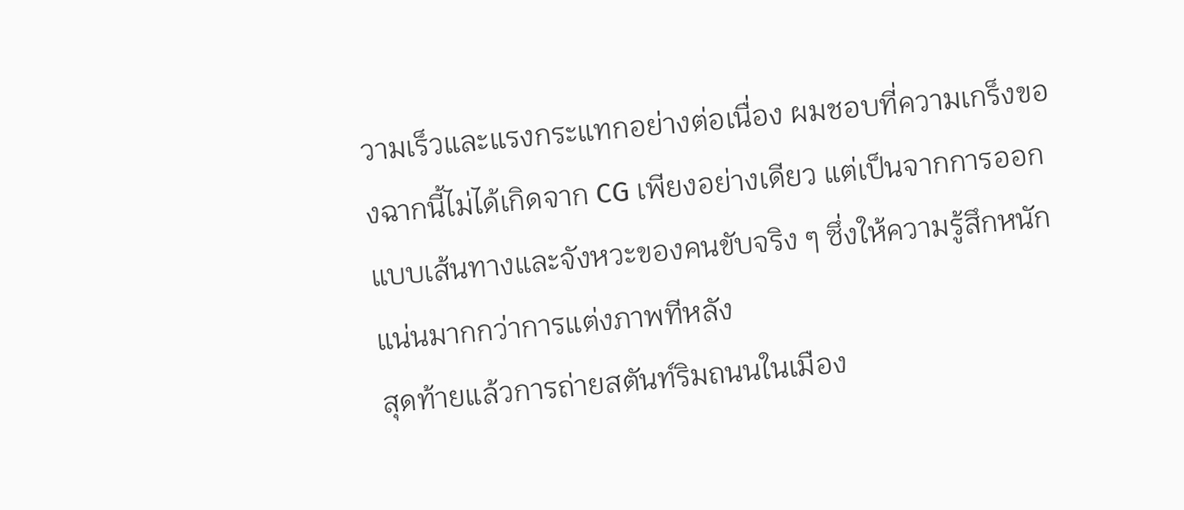วามเร็วและแรงกระแทกอย่างต่อเนื่อง ผมชอบที่ความเกร็งของฉากนี้ไม่ได้เกิดจาก CG เพียงอย่างเดียว แต่เป็นจากการออกแบบเส้นทางและจังหวะของคนขับจริง ๆ ซึ่งให้ความรู้สึกหนักแน่นมากกว่าการแต่งภาพทีหลัง
สุดท้ายแล้วการถ่ายสตันท์ริมถนนในเมือง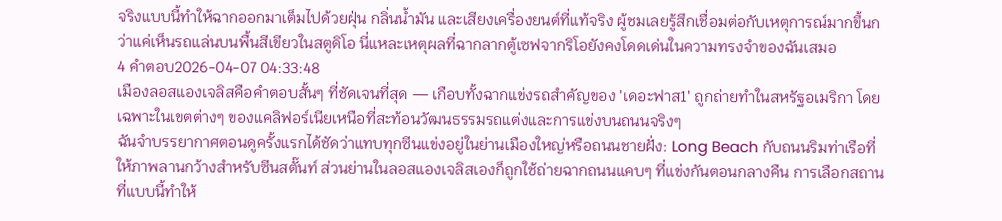จริงแบบนี้ทำให้ฉากออกมาเต็มไปด้วยฝุ่น กลิ่นน้ำมัน และเสียงเครื่องยนต์ที่แท้จริง ผู้ชมเลยรู้สึกเชื่อมต่อกับเหตุการณ์มากขึ้นกว่าแค่เห็นรถแล่นบนพื้นสีเขียวในสตูดิโอ นี่แหละเหตุผลที่ฉากลากตู้เซฟจากริโอยังคงโดดเด่นในความทรงจำของฉันเสมอ
4 คำตอบ2026-04-07 04:33:48
เมืองลอสแองเจลิสคือคำตอบสั้นๆ ที่ชัดเจนที่สุด — เกือบทั้งฉากแข่งรถสำคัญของ 'เดอะฟาส1' ถูกถ่ายทำในสหรัฐอเมริกา โดยเฉพาะในเขตต่างๆ ของแคลิฟอร์เนียเหนือที่สะท้อนวัฒนธรรมรถแต่งและการแข่งบนถนนจริงๆ
ฉันจำบรรยากาศตอนดูครั้งแรกได้ชัดว่าแทบทุกซีนแข่งอยู่ในย่านเมืองใหญ่หรือถนนชายฝั่ง: Long Beach กับถนนริมท่าเรือที่ให้ภาพลานกว้างสำหรับซีนสตั๊นท์ ส่วนย่านในลอสแองเจลิสเองก็ถูกใช้ถ่ายฉากถนนแคบๆ ที่แข่งกันตอนกลางคืน การเลือกสถานที่แบบนี้ทำให้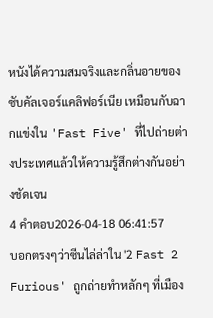หนังได้ความสมจริงและกลิ่นอายของซับคัลเจอร์แคลิฟอร์เนีย เหมือนกับฉากแข่งใน 'Fast Five' ที่ไปถ่ายต่างประเทศแล้วให้ความรู้สึกต่างกันอย่างชัดเจน
4 คำตอบ2026-04-18 06:41:57
บอกตรงๆว่าซีนไล่ล่าใน '2 Fast 2 Furious' ถูกถ่ายทำหลักๆ ที่เมือง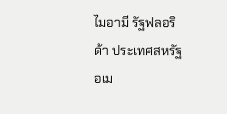ไมอามี รัฐฟลอริด้า ประเทศสหรัฐอเม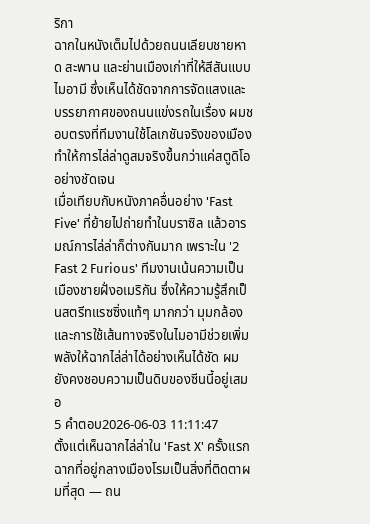ริกา
ฉากในหนังเต็มไปด้วยถนนเลียบชายหาด สะพาน และย่านเมืองเก่าที่ให้สีสันแบบไมอามี ซึ่งเห็นได้ชัดจากการจัดแสงและบรรยากาศของถนนแข่งรถในเรื่อง ผมชอบตรงที่ทีมงานใช้โลเกชันจริงของเมือง ทำให้การไล่ล่าดูสมจริงขึ้นกว่าแค่สตูดิโออย่างชัดเจน
เมื่อเทียบกับหนังภาคอื่นอย่าง 'Fast Five' ที่ย้ายไปถ่ายทำในบราซิล แล้วอารมณ์การไล่ล่าก็ต่างกันมาก เพราะใน '2 Fast 2 Furious' ทีมงานเน้นความเป็นเมืองชายฝั่งอเมริกัน ซึ่งให้ความรู้สึกเป็นสตรีทแรซซิ่งแท้ๆ มากกว่า มุมกล้องและการใช้เส้นทางจริงในไมอามีช่วยเพิ่มพลังให้ฉากไล่ล่าได้อย่างเห็นได้ชัด ผมยังคงชอบความเป็นดิบของซีนนี้อยู่เสมอ
5 คำตอบ2026-06-03 11:11:47
ตั้งแต่เห็นฉากไล่ล่าใน 'Fast X' ครั้งแรก ฉากที่อยู่กลางเมืองโรมเป็นสิ่งที่ติดตาผมที่สุด — ถน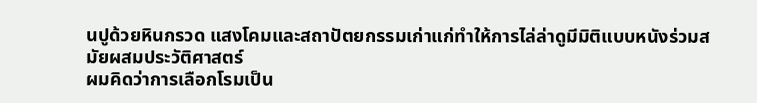นปูด้วยหินกรวด แสงโคมและสถาปัตยกรรมเก่าแก่ทำให้การไล่ล่าดูมีมิติแบบหนังร่วมสมัยผสมประวัติศาสตร์
ผมคิดว่าการเลือกโรมเป็น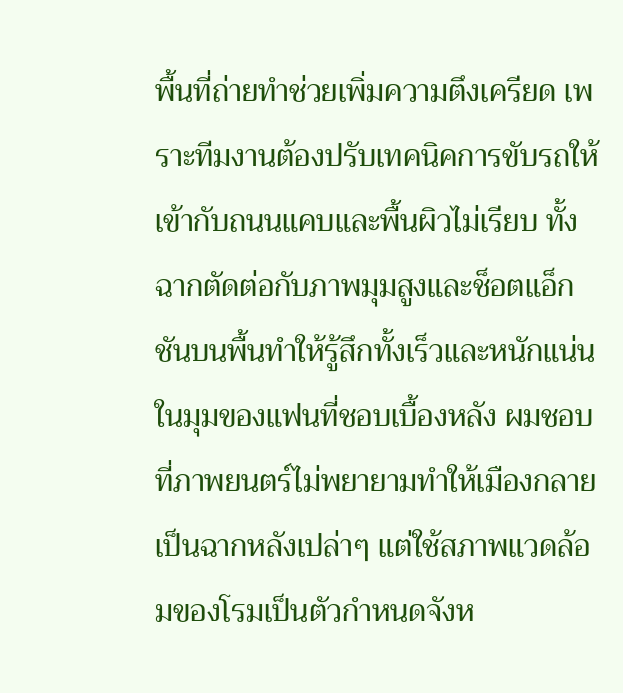พื้นที่ถ่ายทำช่วยเพิ่มความตึงเครียด เพราะทีมงานต้องปรับเทคนิคการขับรถให้เข้ากับถนนแคบและพื้นผิวไม่เรียบ ทั้งฉากตัดต่อกับภาพมุมสูงและช็อตแอ็กชันบนพื้นทำให้รู้สึกทั้งเร็วและหนักแน่น
ในมุมของแฟนที่ชอบเบื้องหลัง ผมชอบที่ภาพยนตร์ไม่พยายามทำให้เมืองกลายเป็นฉากหลังเปล่าๆ แต่ใช้สภาพแวดล้อมของโรมเป็นตัวกำหนดจังห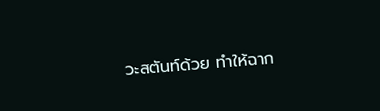วะสตันท์ด้วย ทำให้ฉาก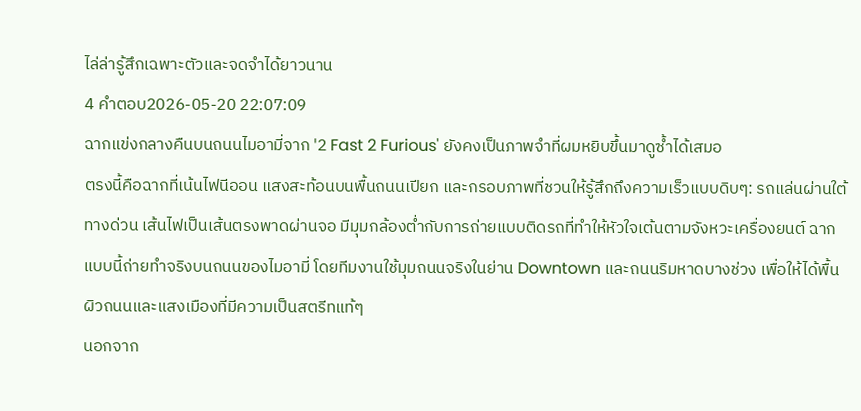ไล่ล่ารู้สึกเฉพาะตัวและจดจำได้ยาวนาน
4 คำตอบ2026-05-20 22:07:09
ฉากแข่งกลางคืนบนถนนไมอามี่จาก '2 Fast 2 Furious' ยังคงเป็นภาพจำที่ผมหยิบขึ้นมาดูซ้ำได้เสมอ
ตรงนี้คือฉากที่เน้นไฟนีออน แสงสะท้อนบนพื้นถนนเปียก และกรอบภาพที่ชวนให้รู้สึกถึงความเร็วแบบดิบๆ: รถแล่นผ่านใต้ทางด่วน เส้นไฟเป็นเส้นตรงพาดผ่านจอ มีมุมกล้องต่ำกับการถ่ายแบบติดรถที่ทำให้หัวใจเต้นตามจังหวะเครื่องยนต์ ฉากแบบนี้ถ่ายทำจริงบนถนนของไมอามี่ โดยทีมงานใช้มุมถนนจริงในย่าน Downtown และถนนริมหาดบางช่วง เพื่อให้ได้พื้นผิวถนนและแสงเมืองที่มีความเป็นสตรีทแท้ๆ
นอกจาก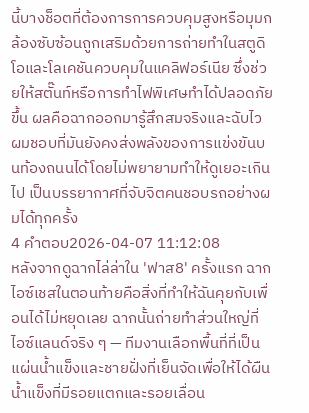นี้บางช็อตที่ต้องการการควบคุมสูงหรือมุมกล้องซับซ้อนถูกเสริมด้วยการถ่ายทำในสตูดิโอและโลเคชันควบคุมในแคลิฟอร์เนีย ซึ่งช่วยให้สตั๊นท์หรือการทำไฟพิเศษทำได้ปลอดภัยขึ้น ผลคือฉากออกมารู้สึกสมจริงและฉับไว ผมชอบที่มันยังคงส่งพลังของการแข่งขันบนท้องถนนได้โดยไม่พยายามทำให้ดูเยอะเกินไป เป็นบรรยากาศที่จับจิตคนชอบรถอย่างผมได้ทุกครั้ง
4 คำตอบ2026-04-07 11:12:08
หลังจากดูฉากไล่ล่าใน 'ฟาส8' ครั้งแรก ฉากไอซ์เชสในตอนท้ายคือสิ่งที่ทำให้ฉันคุยกับเพื่อนได้ไม่หยุดเลย ฉากนั้นถ่ายทำส่วนใหญ่ที่ไอซ์แลนด์จริง ๆ — ทีมงานเลือกพื้นที่ที่เป็นแผ่นน้ำแข็งและชายฝั่งที่เย็นจัดเพื่อให้ได้ผืนน้ำแข็งที่มีรอยแตกและรอยเลื่อน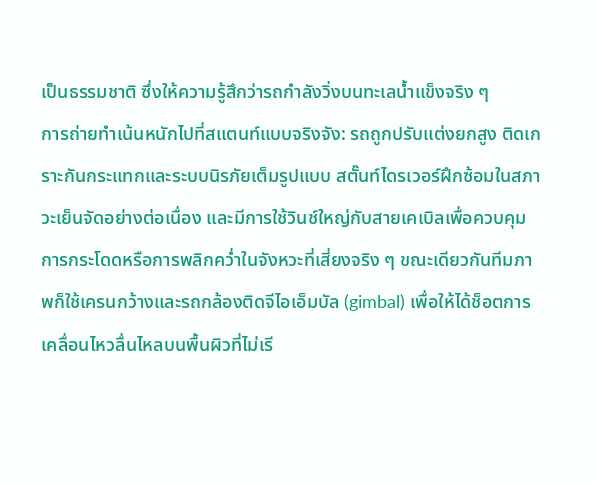เป็นธรรมชาติ ซึ่งให้ความรู้สึกว่ารถกำลังวิ่งบนทะเลน้ำแข็งจริง ๆ
การถ่ายทำเน้นหนักไปที่สแตนท์แบบจริงจัง: รถถูกปรับแต่งยกสูง ติดเกราะกันกระแทกและระบบนิรภัยเต็มรูปแบบ สตั๊นท์ไดรเวอร์ฝึกซ้อมในสภาวะเย็นจัดอย่างต่อเนื่อง และมีการใช้วินช์ใหญ่กับสายเคเบิลเพื่อควบคุมการกระโดดหรือการพลิกคว่ำในจังหวะที่เสี่ยงจริง ๆ ขณะเดียวกันทีมภาพก็ใช้เครนกว้างและรถกล้องติดจีไอเอ็มบัล (gimbal) เพื่อให้ได้ช็อตการเคลื่อนไหวลื่นไหลบนพื้นผิวที่ไม่เรี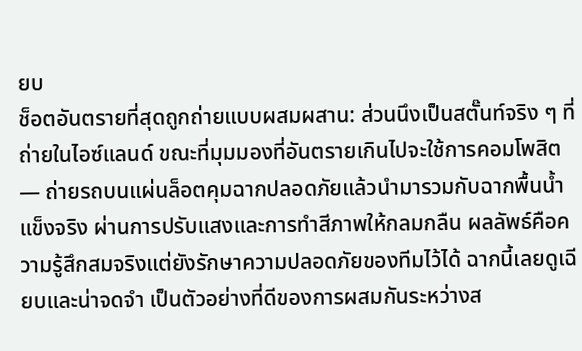ยบ
ช็อตอันตรายที่สุดถูกถ่ายแบบผสมผสาน: ส่วนนึงเป็นสตั๊นท์จริง ๆ ที่ถ่ายในไอซ์แลนด์ ขณะที่มุมมองที่อันตรายเกินไปจะใช้การคอมโพสิต — ถ่ายรถบนแผ่นล็อตคุมฉากปลอดภัยแล้วนำมารวมกับฉากพื้นน้ำแข็งจริง ผ่านการปรับแสงและการทำสีภาพให้กลมกลืน ผลลัพธ์คือความรู้สึกสมจริงแต่ยังรักษาความปลอดภัยของทีมไว้ได้ ฉากนี้เลยดูเฉียบและน่าจดจำ เป็นตัวอย่างที่ดีของการผสมกันระหว่างส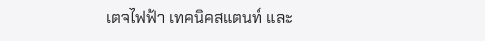เตจไฟฟ้า เทคนิคสแตนท์ และ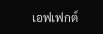เอฟเฟกต์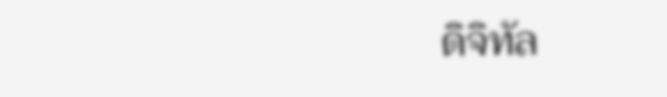ดิจิทัล